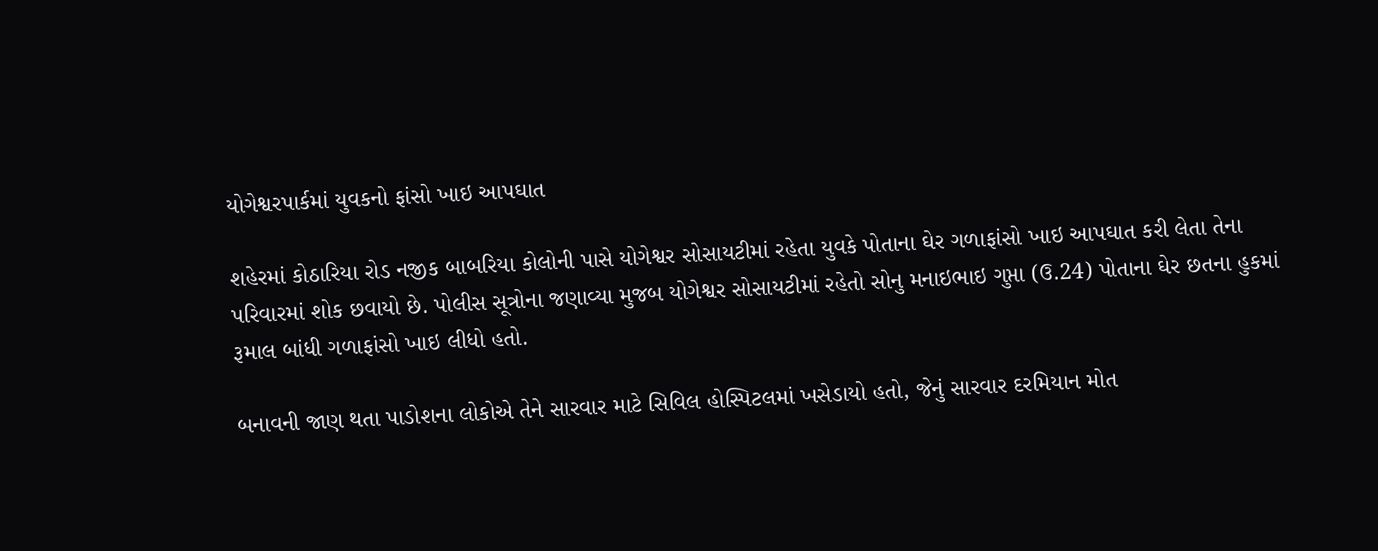યોગેશ્વરપાર્કમાં યુવકનો ફાંસો ખાઇ આપઘાત

શહેરમાં કોઠારિયા રોડ નજીક બાબરિયા કોલોની પાસે યોગેશ્વર સોસાયટીમાં રહેતા યુવકે પોતાના ઘેર ગળાફાંસો ખાઇ આપઘાત કરી લેતા તેના પરિવારમાં શોક છવાયો છે. પોલીસ સૂત્રોના જણાવ્યા મુજબ યોગેશ્વર સોસાયટીમાં રહેતો સોનુ મનાઇભાઇ ગુપ્તા (ઉ.24) પોતાના ઘેર છતના હુકમાં રૂમાલ બાંધી ગળાફાંસો ખાઇ લીધો હતો.

બનાવની જાણ થતા પાડોશના લોકોએ તેને સારવાર માટે સિવિલ હોસ્પિટલમાં ખસેડાયો હતો, જેનું સારવાર દરમિયાન મોત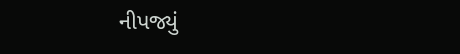નીપજ્યું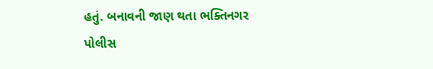હતું. બનાવની જાણ થતા ભક્તિનગર પોલીસ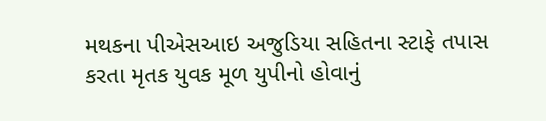મથકના પીએસઆઇ અજુડિયા સહિતના સ્ટાફે તપાસ કરતા મૃતક યુવક મૂળ યુપીનો હોવાનું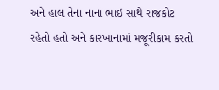અને હાલ તેના નાના ભાઇ સાથે રાજકોટ રહેતો હતો અને કારખાનામાં મજૂરીકામ કરતો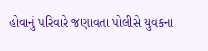હોવાનું પરિવારે જણાવતા પોલીસે યુવકના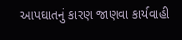આપઘાતનું કારણ જાણવા કાર્યવાહી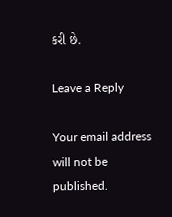કરી છે.

Leave a Reply

Your email address will not be published.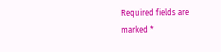Required fields are marked *